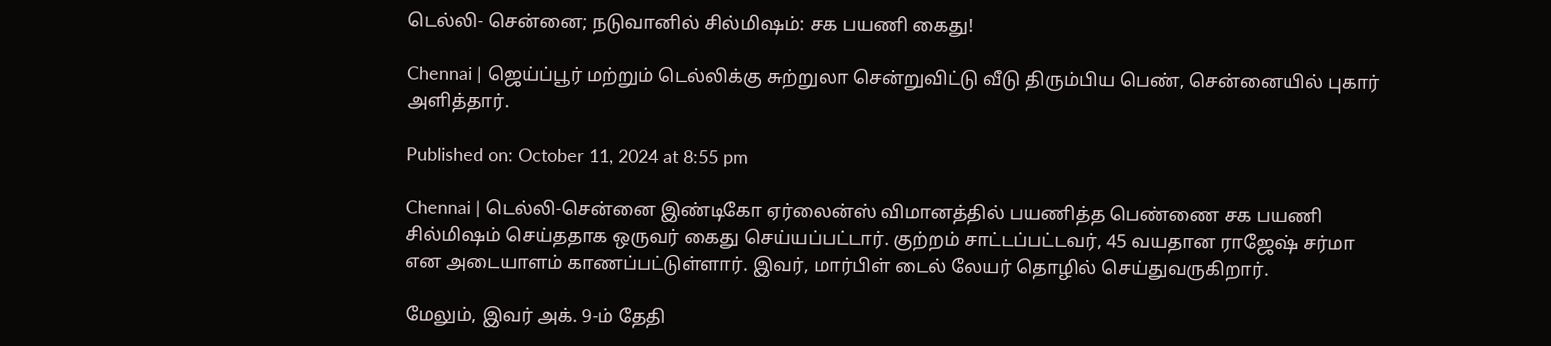டெல்லி- சென்னை; நடுவானில் சில்மிஷம்: சக பயணி கைது!

Chennai | ஜெய்ப்பூர் மற்றும் டெல்லிக்கு சுற்றுலா சென்றுவிட்டு வீடு திரும்பிய பெண், சென்னையில் புகார் அளித்தார்.

Published on: October 11, 2024 at 8:55 pm

Chennai | டெல்லி-சென்னை இண்டிகோ ஏர்லைன்ஸ் விமானத்தில் பயணித்த பெண்ணை சக பயணி சில்மிஷம் செய்ததாக ஒருவர் கைது செய்யப்பட்டார். குற்றம் சாட்டப்பட்டவர், 45 வயதான ராஜேஷ் சர்மா என அடையாளம் காணப்பட்டுள்ளார். இவர், மார்பிள் டைல் லேயர் தொழில் செய்துவருகிறார்.

மேலும், இவர் அக். 9-ம் தேதி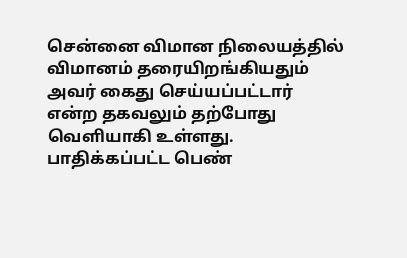சென்னை விமான நிலையத்தில் விமானம் தரையிறங்கியதும் அவர் கைது செய்யப்பட்டார் என்ற தகவலும் தற்போது வெளியாகி உள்ளது. பாதிக்கப்பட்ட பெண்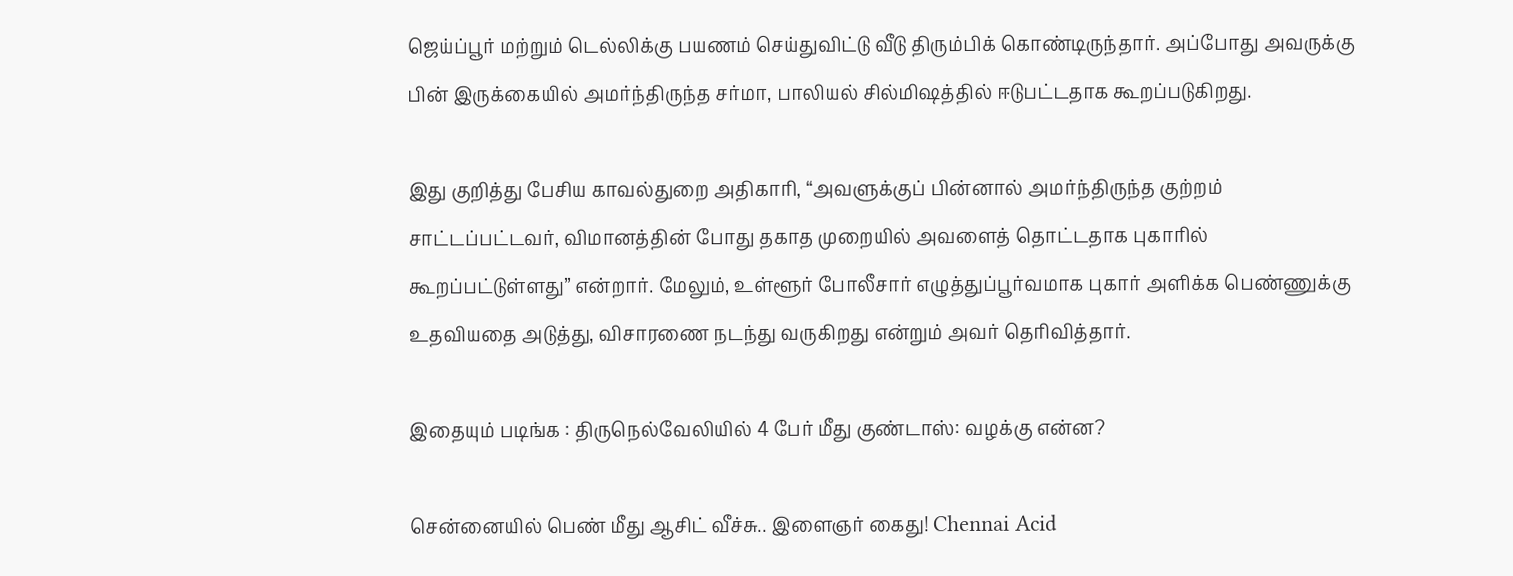ஜெய்ப்பூர் மற்றும் டெல்லிக்கு பயணம் செய்துவிட்டு வீடு திரும்பிக் கொண்டிருந்தார். அப்போது அவருக்கு பின் இருக்கையில் அமர்ந்திருந்த சர்மா, பாலியல் சில்மிஷத்தில் ஈடுபட்டதாக கூறப்படுகிறது.

இது குறித்து பேசிய காவல்துறை அதிகாரி, “அவளுக்குப் பின்னால் அமர்ந்திருந்த குற்றம் சாட்டப்பட்டவர், விமானத்தின் போது தகாத முறையில் அவளைத் தொட்டதாக புகாரில் கூறப்பட்டுள்ளது” என்றார். மேலும், உள்ளூர் போலீசார் எழுத்துப்பூர்வமாக புகார் அளிக்க பெண்ணுக்கு உதவியதை அடுத்து, விசாரணை நடந்து வருகிறது என்றும் அவர் தெரிவித்தார்.

இதையும் படிங்க : திருநெல்வேலியில் 4 பேர் மீது குண்டாஸ்: வழக்கு என்ன?

சென்னையில் பெண் மீது ஆசிட் வீச்சு.. இளைஞர் கைது! Chennai Acid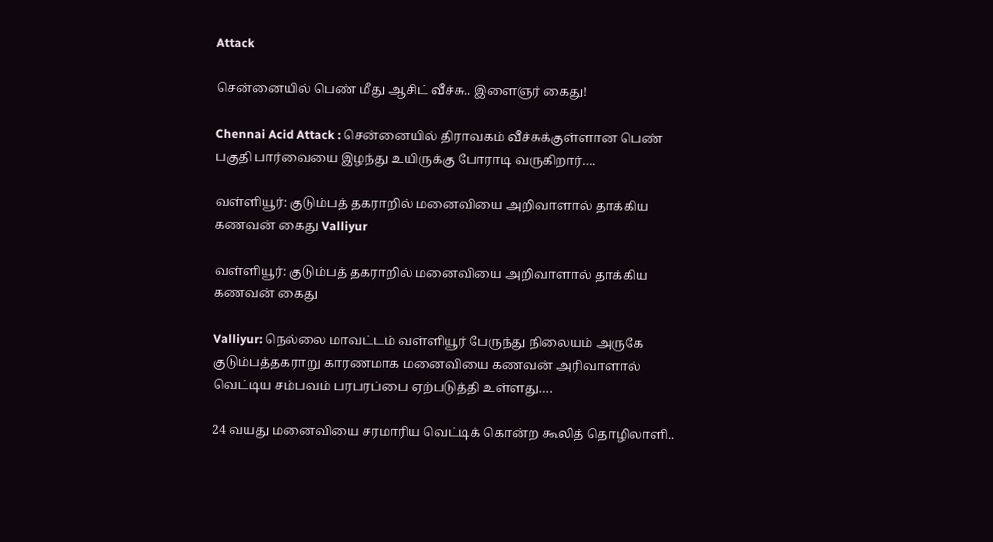Attack

சென்னையில் பெண் மீது ஆசிட் வீச்சு.. இளைஞர் கைது!

Chennai Acid Attack : சென்னையில் திராவகம் வீச்சுக்குள்ளான பெண் பகுதி பார்வையை இழந்து உயிருக்கு போராடி வருகிறார்….

வள்ளியூர்: குடும்பத் தகராறில் மனைவியை அறிவாளால் தாக்கிய கணவன் கைது Valliyur

வள்ளியூர்: குடும்பத் தகராறில் மனைவியை அறிவாளால் தாக்கிய கணவன் கைது

Valliyur: நெல்லை மாவட்டம் வள்ளியூர் பேருந்து நிலையம் அருகே குடும்பத்தகராறு காரணமாக மனைவியை கணவன் அரிவாளால் வெட்டிய சம்பவம் பரபரப்பை ஏற்படுத்தி உள்ளது….

24 வயது மனைவியை சரமாரிய வெட்டிக் கொன்ற கூலித் தொழிலாளி..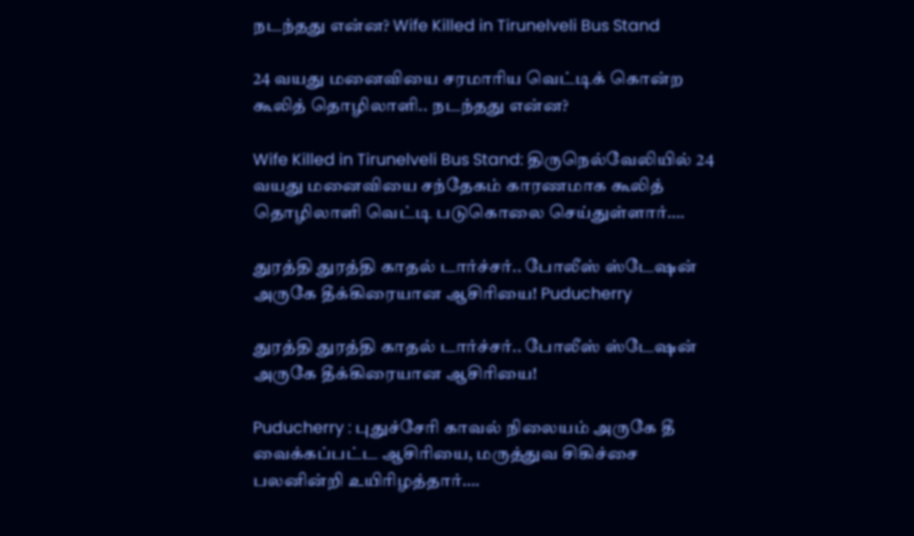நடந்தது என்ன? Wife Killed in Tirunelveli Bus Stand

24 வயது மனைவியை சரமாரிய வெட்டிக் கொன்ற கூலித் தொழிலாளி.. நடந்தது என்ன?

Wife Killed in Tirunelveli Bus Stand: திருநெல்வேலியில் 24 வயது மனைவியை சந்தேகம் காரணமாக கூலித் தொழிலாளி வெட்டி படுகொலை செய்துள்ளார்….

துரத்தி துரத்தி காதல் டார்ச்சர்.. போலீஸ் ஸ்டேஷன் அருகே தீக்கிரையான ஆசிரியை! Puducherry

துரத்தி துரத்தி காதல் டார்ச்சர்.. போலீஸ் ஸ்டேஷன் அருகே தீக்கிரையான ஆசிரியை!

Puducherry : புதுச்சேரி காவல் நிலையம் அருகே தீ வைக்கப்பட்ட ஆசிரியை, மருத்துவ சிகிச்சை பலனின்றி உயிரிழத்தார்….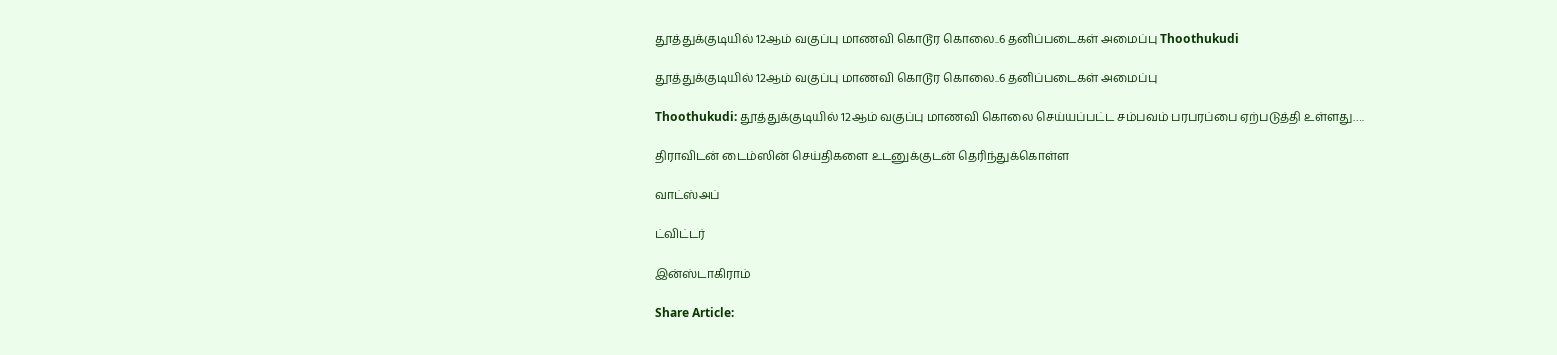தூத்துக்குடியில் 12ஆம் வகுப்பு மாணவி கொடூர கொலை..6 தனிப்படைகள் அமைப்பு Thoothukudi

தூத்துக்குடியில் 12ஆம் வகுப்பு மாணவி கொடூர கொலை..6 தனிப்படைகள் அமைப்பு

Thoothukudi: தூத்துக்குடியில் 12ஆம் வகுப்பு மாணவி கொலை செய்யப்பட்ட சம்பவம் பரபரப்பை ஏற்படுத்தி உள்ளது….

திராவிடன் டைம்ஸின் செய்திகளை உடனுக்குடன் தெரிந்துக்கொள்ள

வாட்ஸ்அப்

ட்விட்டர்

இன்ஸ்டாகிராம்

Share Article: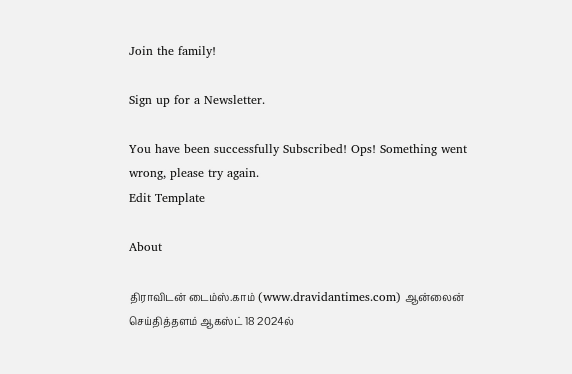Join the family!

Sign up for a Newsletter.

You have been successfully Subscribed! Ops! Something went wrong, please try again.
Edit Template

About

திராவிடன் டைம்ஸ்.காம் (www.dravidantimes.com) ஆன்லைன் செய்தித்தளம் ஆகஸ்ட் 18 2024ல்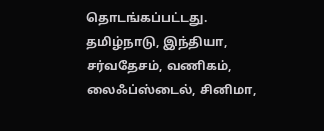தொடங்கப்பட்டது. தமிழ்நாடு, இந்தியா, சர்வதேசம், வணிகம், லைஃப்ஸ்டைல், சினிமா,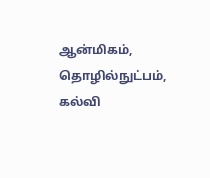ஆன்மிகம், தொழில்நுட்பம், கல்வி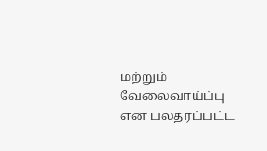மற்றும் வேலைவாய்ப்பு என பலதரப்பட்ட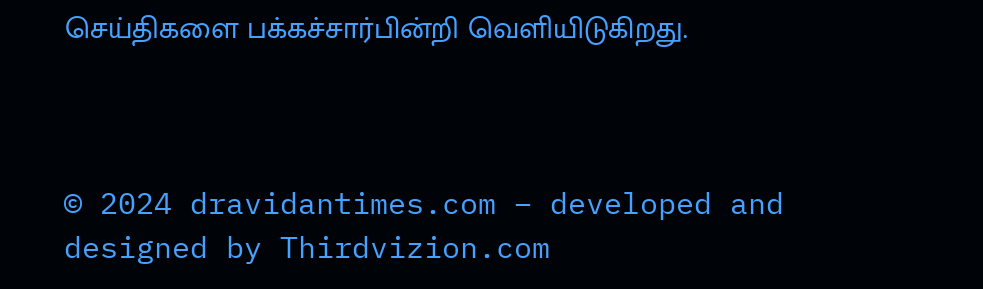செய்திகளை பக்கச்சார்பின்றி வெளியிடுகிறது.



© 2024 dravidantimes.com – developed and designed by Thirdvizion.com